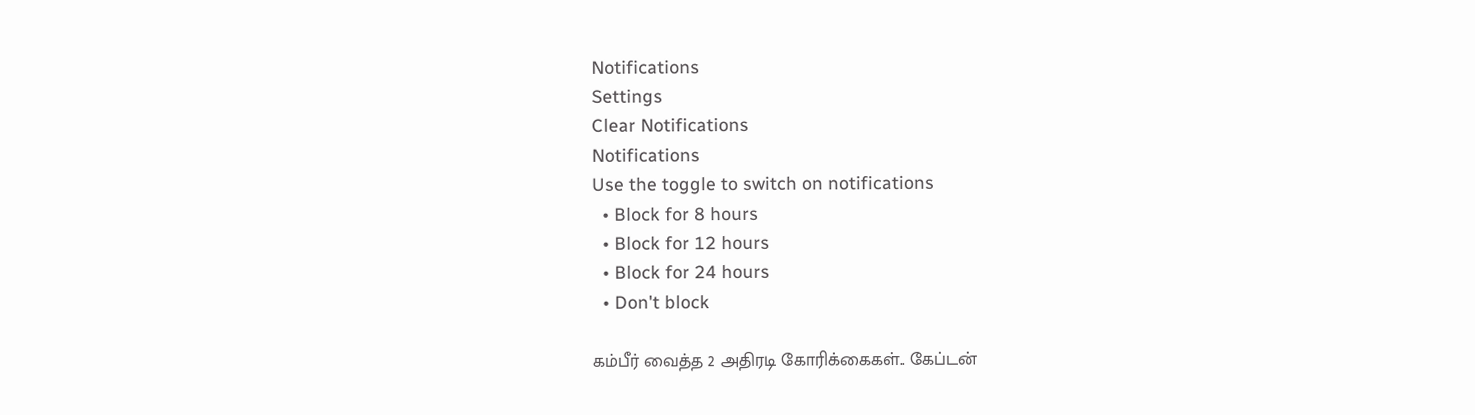Notifications
Settings
Clear Notifications
Notifications
Use the toggle to switch on notifications
  • Block for 8 hours
  • Block for 12 hours
  • Block for 24 hours
  • Don't block

கம்பீர் வைத்த 2 அதிரடி கோரிக்கைகள்.. கேப்டன்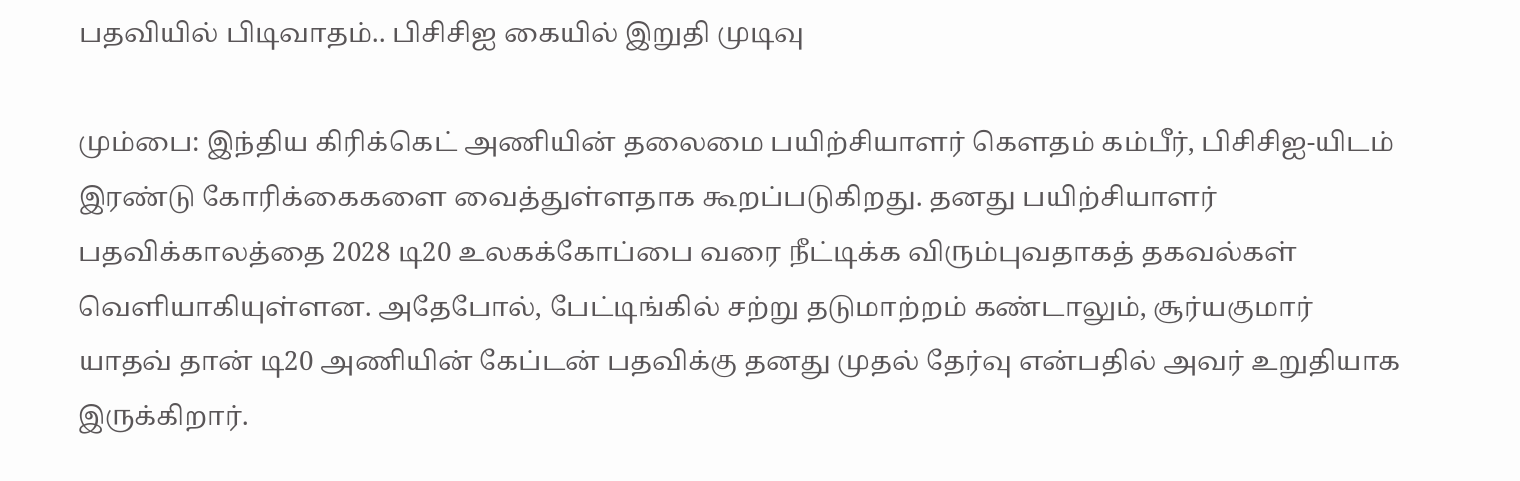பதவியில் பிடிவாதம்.. பிசிசிஐ கையில் இறுதி முடிவு

மும்பை: இந்திய கிரிக்கெட் அணியின் தலைமை பயிற்சியாளர் கௌதம் கம்பீர், பிசிசிஐ-யிடம் இரண்டு கோரிக்கைகளை வைத்துள்ளதாக கூறப்படுகிறது. தனது பயிற்சியாளர் பதவிக்காலத்தை 2028 டி20 உலகக்கோப்பை வரை நீட்டிக்க விரும்புவதாகத் தகவல்கள் வெளியாகியுள்ளன. அதேபோல், பேட்டிங்கில் சற்று தடுமாற்றம் கண்டாலும், சூர்யகுமார் யாதவ் தான் டி20 அணியின் கேப்டன் பதவிக்கு தனது முதல் தேர்வு என்பதில் அவர் உறுதியாக இருக்கிறார்.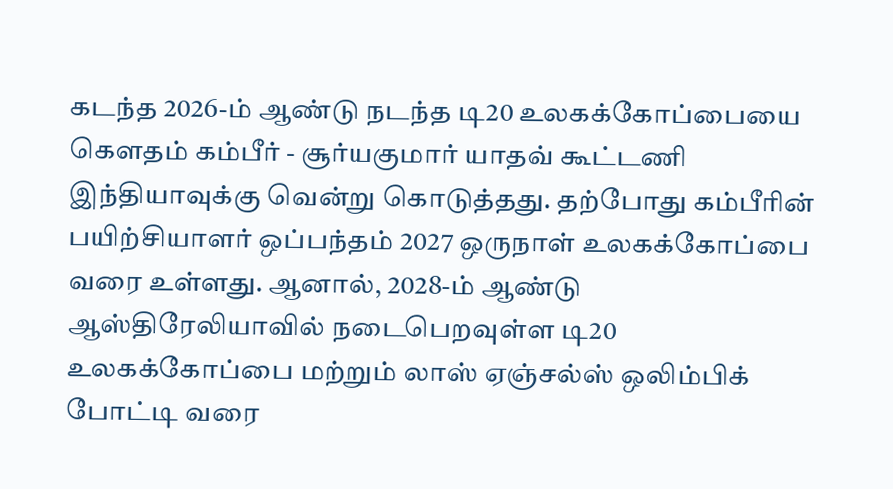கடந்த 2026-ம் ஆண்டு நடந்த டி20 உலகக்கோப்பையை கௌதம் கம்பீர் - சூர்யகுமார் யாதவ் கூட்டணி இந்தியாவுக்கு வென்று கொடுத்தது. தற்போது கம்பீரின் பயிற்சியாளர் ஒப்பந்தம் 2027 ஒருநாள் உலகக்கோப்பை வரை உள்ளது. ஆனால், 2028-ம் ஆண்டு ஆஸ்திரேலியாவில் நடைபெறவுள்ள டி20 உலகக்கோப்பை மற்றும் லாஸ் ஏஞ்சல்ஸ் ஒலிம்பிக் போட்டி வரை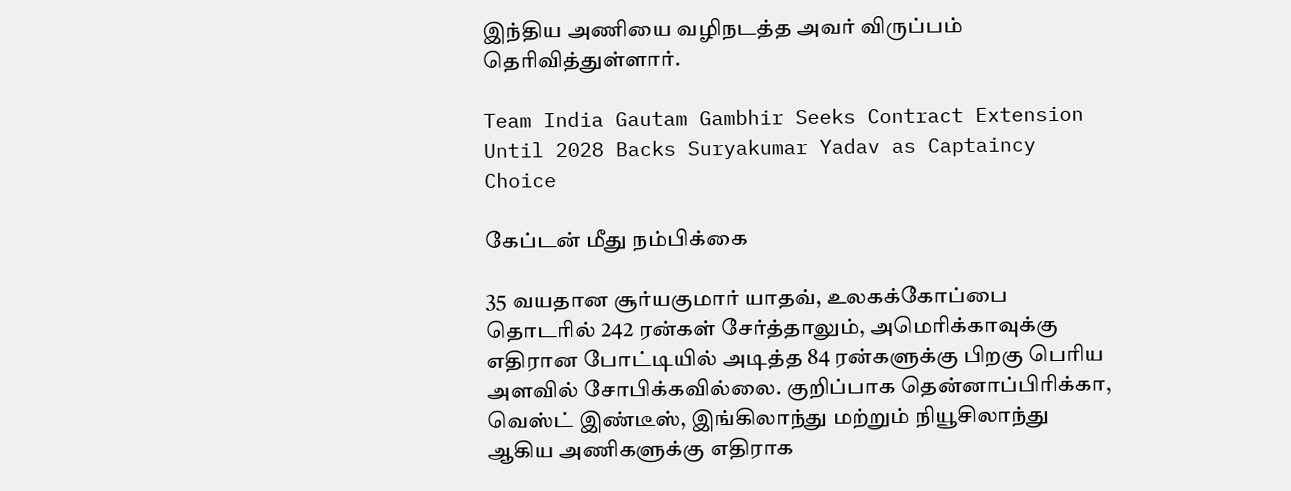இந்திய அணியை வழிநடத்த அவர் விருப்பம் தெரிவித்துள்ளார்.

Team India Gautam Gambhir Seeks Contract Extension Until 2028 Backs Suryakumar Yadav as Captaincy Choice

கேப்டன் மீது நம்பிக்கை

35 வயதான சூர்யகுமார் யாதவ், உலகக்கோப்பை தொடரில் 242 ரன்கள் சேர்த்தாலும், அமெரிக்காவுக்கு எதிரான போட்டியில் அடித்த 84 ரன்களுக்கு பிறகு பெரிய அளவில் சோபிக்கவில்லை. குறிப்பாக தென்னாப்பிரிக்கா, வெஸ்ட் இண்டீஸ், இங்கிலாந்து மற்றும் நியூசிலாந்து ஆகிய அணிகளுக்கு எதிராக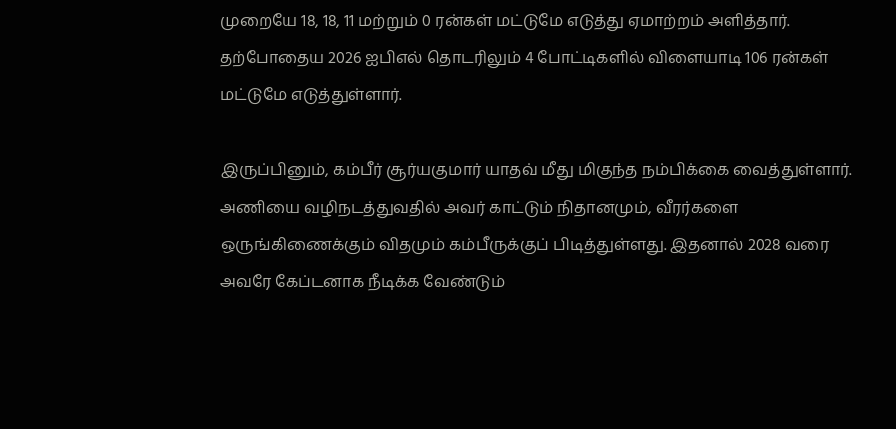முறையே 18, 18, 11 மற்றும் 0 ரன்கள் மட்டுமே எடுத்து ஏமாற்றம் அளித்தார். தற்போதைய 2026 ஐபிஎல் தொடரிலும் 4 போட்டிகளில் விளையாடி 106 ரன்கள் மட்டுமே எடுத்துள்ளார்.

இருப்பினும், கம்பீர் சூர்யகுமார் யாதவ் மீது மிகுந்த நம்பிக்கை வைத்துள்ளார். அணியை வழிநடத்துவதில் அவர் காட்டும் நிதானமும், வீரர்களை ஒருங்கிணைக்கும் விதமும் கம்பீருக்குப் பிடித்துள்ளது. இதனால் 2028 வரை அவரே கேப்டனாக நீடிக்க வேண்டும்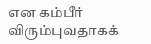என கம்பீர் விரும்புவதாகக்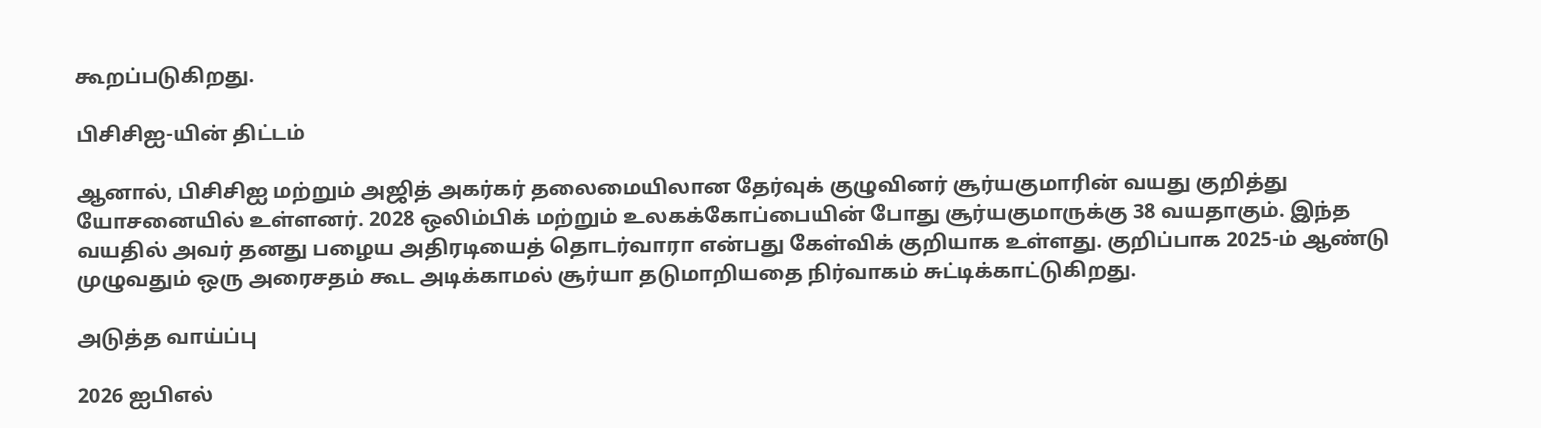கூறப்படுகிறது.

பிசிசிஐ-யின் திட்டம்

ஆனால், பிசிசிஐ மற்றும் அஜித் அகர்கர் தலைமையிலான தேர்வுக் குழுவினர் சூர்யகுமாரின் வயது குறித்து யோசனையில் உள்ளனர். 2028 ஒலிம்பிக் மற்றும் உலகக்கோப்பையின் போது சூர்யகுமாருக்கு 38 வயதாகும். இந்த வயதில் அவர் தனது பழைய அதிரடியைத் தொடர்வாரா என்பது கேள்விக் குறியாக உள்ளது. குறிப்பாக 2025-ம் ஆண்டு முழுவதும் ஒரு அரைசதம் கூட அடிக்காமல் சூர்யா தடுமாறியதை நிர்வாகம் சுட்டிக்காட்டுகிறது.

அடுத்த வாய்ப்பு

2026 ஐபிஎல்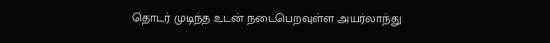தொடர் முடிந்த உடன் நடைபெறவுள்ள அயர்லாந்து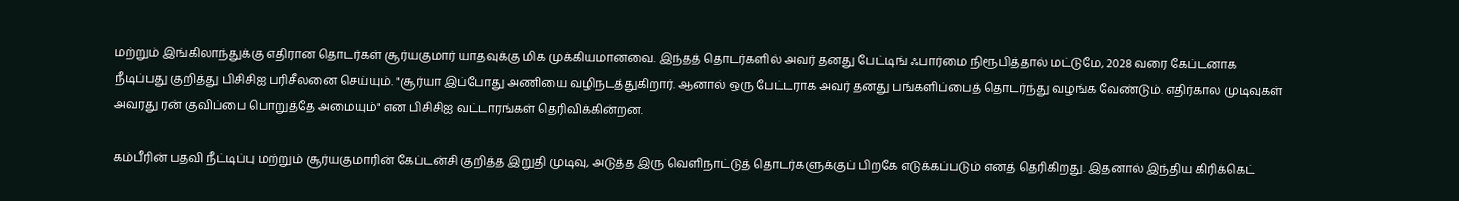மற்றும் இங்கிலாந்துக்கு எதிரான தொடர்கள் சூர்யகுமார் யாதவுக்கு மிக முக்கியமானவை. இந்தத் தொடர்களில் அவர் தனது பேட்டிங் ஃபார்மை நிரூபித்தால் மட்டுமே, 2028 வரை கேப்டனாக நீடிப்பது குறித்து பிசிசிஐ பரிசீலனை செய்யும். "சூர்யா இப்போது அணியை வழிநடத்துகிறார். ஆனால் ஒரு பேட்டராக அவர் தனது பங்களிப்பைத் தொடர்ந்து வழங்க வேண்டும். எதிர்கால முடிவுகள் அவரது ரன் குவிப்பை பொறுத்தே அமையும்" என பிசிசிஐ வட்டாரங்கள் தெரிவிக்கின்றன.

கம்பீரின் பதவி நீட்டிப்பு மற்றும் சூர்யகுமாரின் கேப்டன்சி குறித்த இறுதி முடிவு, அடுத்த இரு வெளிநாட்டுத் தொடர்களுக்குப் பிறகே எடுக்கப்படும் எனத் தெரிகிறது. இதனால் இந்திய கிரிக்கெட்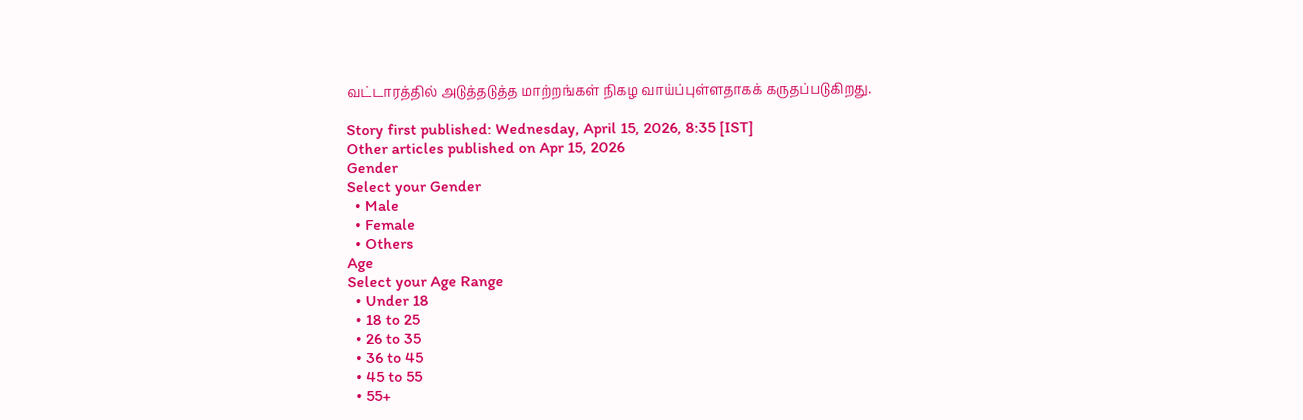வட்டாரத்தில் அடுத்தடுத்த மாற்றங்கள் நிகழ வாய்ப்புள்ளதாகக் கருதப்படுகிறது.

Story first published: Wednesday, April 15, 2026, 8:35 [IST]
Other articles published on Apr 15, 2026
Gender
Select your Gender
  • Male
  • Female
  • Others
Age
Select your Age Range
  • Under 18
  • 18 to 25
  • 26 to 35
  • 36 to 45
  • 45 to 55
  • 55+